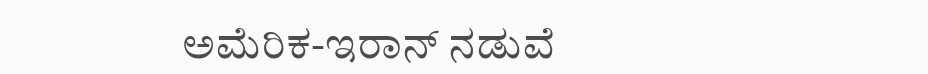ಅಮೆರಿಕ-ಇರಾನ್ ನಡುವೆ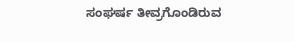ಸಂಘರ್ಷ ತೀವ್ರಗೊಂಡಿರುವ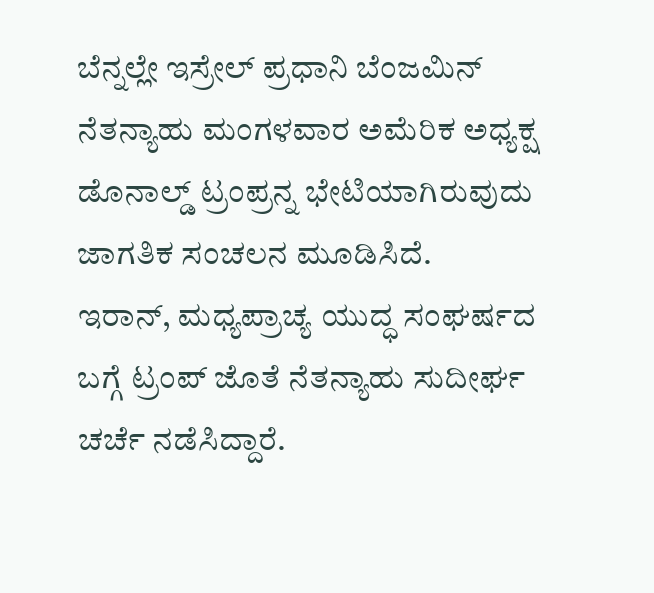ಬೆನ್ನಲ್ಲೇ ಇಸ್ರೇಲ್ ಪ್ರಧಾನಿ ಬೆಂಜಮಿನ್ ನೆತನ್ಯಾಹು ಮಂಗಳವಾರ ಅಮೆರಿಕ ಅಧ್ಯಕ್ಷ ಡೊನಾಲ್ಡ್ ಟ್ರಂಪ್ರನ್ನ ಭೇಟಿಯಾಗಿರುವುದು ಜಾಗತಿಕ ಸಂಚಲನ ಮೂಡಿಸಿದೆ.
ಇರಾನ್, ಮಧ್ಯಪ್ರಾಚ್ಯ ಯುದ್ಧ ಸಂಘರ್ಷದ ಬಗ್ಗೆ ಟ್ರಂಪ್ ಜೊತೆ ನೆತನ್ಯಾಹು ಸುದೀರ್ಘ ಚರ್ಚೆ ನಡೆಸಿದ್ದಾರೆ.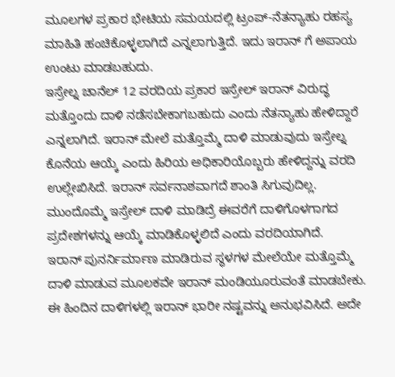ಮೂಲಗಳ ಪ್ರಕಾರ ಭೇಟಿಯ ಸಮಯದಲ್ಲಿ ಟ್ರಂಪ್-ನೆತನ್ಯಾಹು ರಹಸ್ಯ ಮಾಹಿತಿ ಹಂಚಿಕೊಳ್ಳಲಾಗಿದೆ ಎನ್ನಲಾಗುತ್ತಿದೆ. ಇದು ಇರಾನ್ ಗೆ ಅಪಾಯ ಉಂಟು ಮಾಡಬಹುದು.
ಇಸ್ರೇಲ್ನ ಚಾನೆಲ್ 12 ವರದಿಯ ಪ್ರಕಾರ ಇಸ್ರೇಲ್ ಇರಾನ್ ವಿರುದ್ಧ ಮತ್ತೊಂದು ದಾಳಿ ನಡೆಸಬೇಕಾಗಬಹುದು ಎಂದು ನೆತನ್ಯಾಹು ಹೇಳಿದ್ದಾರೆ ಎನ್ನಲಾಗಿದೆ. ಇರಾನ್ ಮೇಲೆ ಮತ್ತೊಮ್ಮೆ ದಾಳಿ ಮಾಡುವುದು ಇಸ್ರೇಲ್ನ ಕೊನೆಯ ಆಯ್ಕೆ ಎಂದು ಹಿರಿಯ ಅಧಿಕಾರಿಯೊಬ್ಬರು ಹೇಳಿದ್ದನ್ನು ವರದಿ ಉಲ್ಲೇಖಿಸಿದೆ. ಇರಾನ್ ಸರ್ವನಾಶವಾಗದೆ ಶಾಂತಿ ಸಿಗುವುದಿಲ್ಲ. ಮುಂದೊಮ್ಮೆ ಇಸ್ರೇಲ್ ದಾಳಿ ಮಾಡಿದ್ರೆ ಈವರೆಗೆ ದಾಳಿಗೊಳಗಾಗದ ಪ್ರದೇಶಗಳನ್ನು ಆಯ್ಕೆ ಮಾಡಿಕೊಳ್ಳಲಿದೆ ಎಂದು ವರದಿಯಾಗಿದೆ.
ಇರಾನ್ ಪುನರ್ನಿರ್ಮಾಣ ಮಾಡಿರುವ ಸ್ಥಳಗಳ ಮೇಲೆಯೇ ಮತ್ತೊಮ್ಮೆ ದಾಳಿ ಮಾಡುವ ಮೂಲಕವೇ ಇರಾನ್ ಮಂಡಿಯೂರುವಂತೆ ಮಾಡಬೇಕು. ಈ ಹಿಂದಿನ ದಾಳಿಗಳಲ್ಲಿ ಇರಾನ್ ಭಾರೀ ನಷ್ಟವನ್ನು ಅನುಭವಿಸಿದೆ. ಅದೇ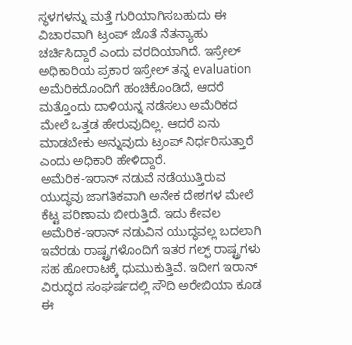ಸ್ಥಳಗಳನ್ನು ಮತ್ತೆ ಗುರಿಯಾಗಿಸಬಹುದು ಈ ವಿಚಾರವಾಗಿ ಟ್ರಂಪ್ ಜೊತೆ ನೆತನ್ಯಾಹು ಚರ್ಚಿಸಿದ್ದಾರೆ ಎಂದು ವರದಿಯಾಗಿದೆ. ಇಸ್ರೇಲ್ ಅಧಿಕಾರಿಯ ಪ್ರಕಾರ ಇಸ್ರೇಲ್ ತನ್ನ evaluation ಅಮೆರಿಕದೊಂದಿಗೆ ಹಂಚಿಕೊಂಡಿದೆ, ಆದರೆ ಮತ್ತೊಂದು ದಾಳಿಯನ್ನ ನಡೆಸಲು ಅಮೆರಿಕದ ಮೇಲೆ ಒತ್ತಡ ಹೇರುವುದಿಲ್ಲ. ಆದರೆ ಏನು ಮಾಡಬೇಕು ಅನ್ನುವುದು ಟ್ರಂಪ್ ನಿರ್ಧರಿಸುತ್ತಾರೆ ಎಂದು ಅಧಿಕಾರಿ ಹೇಳಿದ್ದಾರೆ.
ಅಮೆರಿಕ-ಇರಾನ್ ನಡುವೆ ನಡೆಯುತ್ತಿರುವ ಯುದ್ಧವು ಜಾಗತಿಕವಾಗಿ ಅನೇಕ ದೇಶಗಳ ಮೇಲೆ ಕೆಟ್ಟ ಪರಿಣಾಮ ಬೀರುತ್ತಿದೆ. ಇದು ಕೇವಲ ಅಮೆರಿಕ-ಇರಾನ್ ನಡುವಿನ ಯುದ್ಧವಲ್ಲ ಬದಲಾಗಿ ಇವೆರಡು ರಾಷ್ಟ್ರಗಳೊಂದಿಗೆ ಇತರ ಗಲ್ಫ್ ರಾಷ್ಟ್ರಗಳು ಸಹ ಹೋರಾಟಕ್ಕೆ ಧುಮುಕುತ್ತಿವೆ. ಇದೀಗ ಇರಾನ್ ವಿರುದ್ಧದ ಸಂಘರ್ಷದಲ್ಲಿ ಸೌದಿ ಅರೇಬಿಯಾ ಕೂಡ ಈ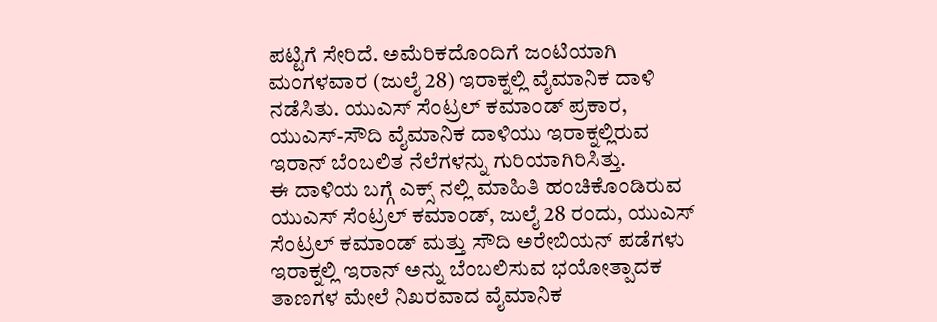ಪಟ್ಟಿಗೆ ಸೇರಿದೆ. ಅಮೆರಿಕದೊಂದಿಗೆ ಜಂಟಿಯಾಗಿ ಮಂಗಳವಾರ (ಜುಲೈ 28) ಇರಾಕ್ನಲ್ಲಿ ವೈಮಾನಿಕ ದಾಳಿ ನಡೆಸಿತು. ಯುಎಸ್ ಸೆಂಟ್ರಲ್ ಕಮಾಂಡ್ ಪ್ರಕಾರ, ಯುಎಸ್-ಸೌದಿ ವೈಮಾನಿಕ ದಾಳಿಯು ಇರಾಕ್ನಲ್ಲಿರುವ ಇರಾನ್ ಬೆಂಬಲಿತ ನೆಲೆಗಳನ್ನು ಗುರಿಯಾಗಿರಿಸಿತ್ತು.
ಈ ದಾಳಿಯ ಬಗ್ಗೆ ಎಕ್ಸ್ ನಲ್ಲಿ ಮಾಹಿತಿ ಹಂಚಿಕೊಂಡಿರುವ ಯುಎಸ್ ಸೆಂಟ್ರಲ್ ಕಮಾಂಡ್, ಜುಲೈ 28 ರಂದು, ಯುಎಸ್ ಸೆಂಟ್ರಲ್ ಕಮಾಂಡ್ ಮತ್ತು ಸೌದಿ ಅರೇಬಿಯನ್ ಪಡೆಗಳು ಇರಾಕ್ನಲ್ಲಿ ಇರಾನ್ ಅನ್ನು ಬೆಂಬಲಿಸುವ ಭಯೋತ್ಪಾದಕ ತಾಣಗಳ ಮೇಲೆ ನಿಖರವಾದ ವೈಮಾನಿಕ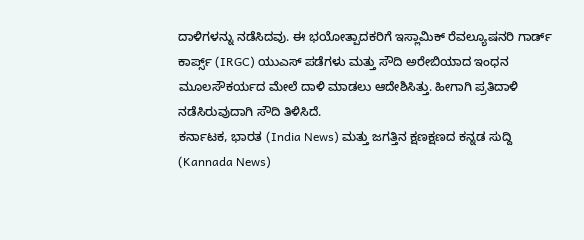ದಾಳಿಗಳನ್ನು ನಡೆಸಿದವು. ಈ ಭಯೋತ್ಪಾದಕರಿಗೆ ಇಸ್ಲಾಮಿಕ್ ರೆವಲ್ಯೂಷನರಿ ಗಾರ್ಡ್ ಕಾರ್ಪ್ಸ್ (IRGC) ಯುಎಸ್ ಪಡೆಗಳು ಮತ್ತು ಸೌದಿ ಅರೇಬಿಯಾದ ಇಂಧನ ಮೂಲಸೌಕರ್ಯದ ಮೇಲೆ ದಾಳಿ ಮಾಡಲು ಆದೇಶಿಸಿತ್ತು. ಹೀಗಾಗಿ ಪ್ರತಿದಾಳಿ ನಡೆಸಿರುವುದಾಗಿ ಸೌದಿ ತಿಳಿಸಿದೆ.
ಕರ್ನಾಟಕ, ಭಾರತ (India News) ಮತ್ತು ಜಗತ್ತಿನ ಕ್ಷಣಕ್ಷಣದ ಕನ್ನಡ ಸುದ್ದಿ (Kannada News)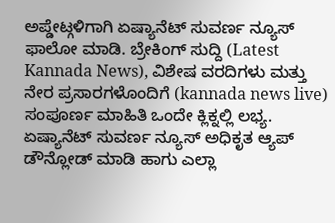ಅಪ್ಡೇಟ್ಗಳಿಗಾಗಿ ಏಷ್ಯಾನೆಟ್ ಸುವರ್ಣ ನ್ಯೂಸ್ ಫಾಲೋ ಮಾಡಿ. ಬ್ರೇಕಿಂಗ್ ಸುದ್ದಿ (Latest Kannada News), ವಿಶೇಷ ವರದಿಗಳು ಮತ್ತು ನೇರ ಪ್ರಸಾರಗಳೊಂದಿಗೆ (kannada news live) ಸಂಪೂರ್ಣ ಮಾಹಿತಿ ಒಂದೇ ಕ್ಲಿಕ್ನಲ್ಲಿ ಲಭ್ಯ. ಏಷ್ಯಾನೆಟ್ ಸುವರ್ಣ ನ್ಯೂಸ್ ಅಧಿಕೃತ ಆ್ಯಪ್ ಡೌನ್ಲೋಡ್ ಮಾಡಿ ಹಾಗು ಎಲ್ಲಾ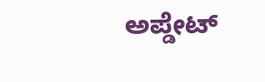ಅಪ್ಡೇಟ್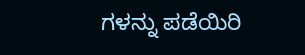ಗಳನ್ನು ಪಡೆಯಿರಿ